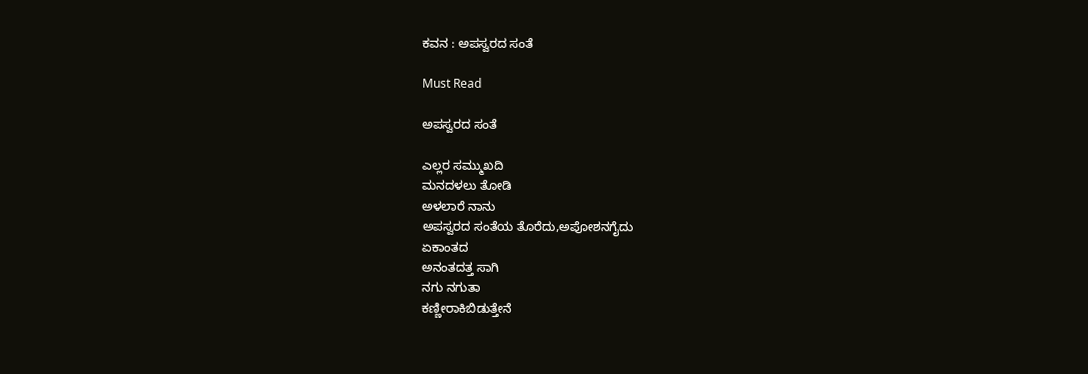ಕವನ : ಅಪಸ್ವರದ ಸಂತೆ

Must Read

ಅಪಸ್ವರದ ಸಂತೆ

ಎಲ್ಲರ ಸಮ್ಮುಖದಿ
ಮನದಳಲು ತೋಡಿ
ಅಳಲಾರೆ ನಾನು
ಅಪಸ್ವರದ ಸಂತೆಯ ತೊರೆದು,ಅಪೋಶನಗೈದು
ಏಕಾಂತದ
ಅನಂತದತ್ತ ಸಾಗಿ
ನಗು ನಗುತಾ
ಕಣ್ಣೀರಾಕಿಬಿಡುತ್ತೇನೆ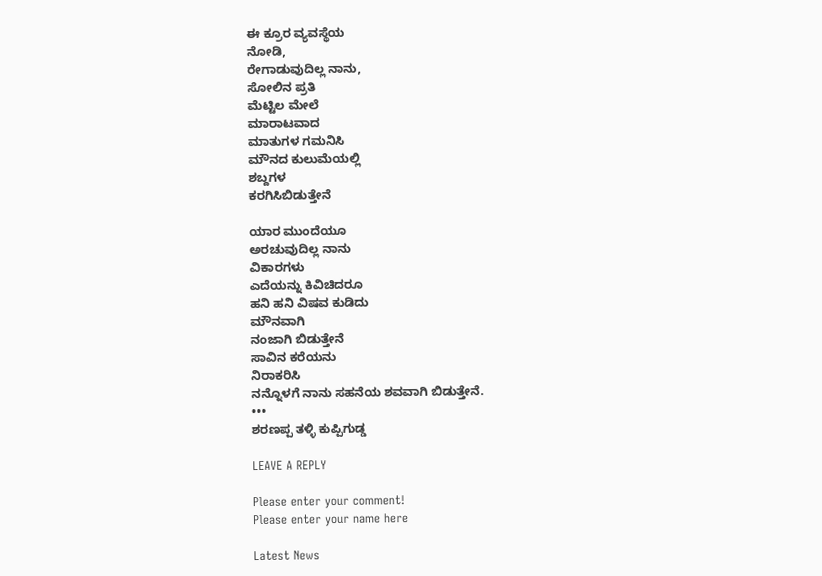ಈ ಕ್ರೂರ ವ್ಯವಸ್ಥೆಯ
ನೋಡಿ,
ರೇಗಾಡುವುದಿಲ್ಲ ನಾನು,
ಸೋಲಿನ ಪ್ರತಿ
ಮೆಟ್ಟಿಲ ಮೇಲೆ
ಮಾರಾಟವಾದ
ಮಾತುಗಳ ಗಮನಿಸಿ
ಮೌನದ ಕುಲುಮೆಯಲ್ಲಿ
ಶಬ್ದಗಳ
ಕರಗಿಸಿಬಿಡುತ್ತೇನೆ

ಯಾರ ಮುಂದೆಯೂ
ಅರಚುವುದಿಲ್ಲ ನಾನು
ವಿಕಾರಗಳು
ಎದೆಯನ್ನು ಕಿವಿಚಿದರೂ
ಹನಿ ಹನಿ ವಿಷವ ಕುಡಿದು
ಮೌನವಾಗಿ
ನಂಜಾಗಿ ಬಿಡುತ್ತೇನೆ
ಸಾವಿನ ಕರೆಯನು
ನಿರಾಕರಿಸಿ
ನನ್ನೊಳಗೆ ನಾನು ಸಹನೆಯ ಶವವಾಗಿ ಬಿಡುತ್ತೇನೆ.
•••
ಶರಣಪ್ಪ ತಳ್ಳಿ ಕುಪ್ಪಿಗುಡ್ಡ

LEAVE A REPLY

Please enter your comment!
Please enter your name here

Latest News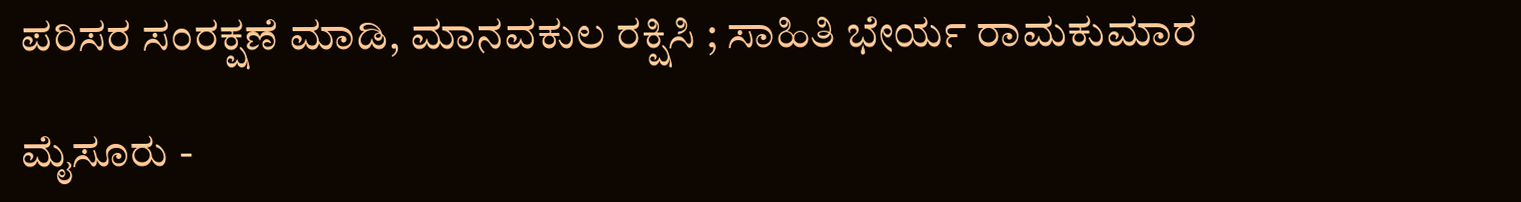ಪರಿಸರ ಸಂರಕ್ಷಣೆ ಮಾಡಿ, ಮಾನವಕುಲ ರಕ್ಷಿಸಿ ; ಸಾಹಿತಿ ಭೇರ್ಯ ರಾಮಕುಮಾರ

ಮೈಸೂರು -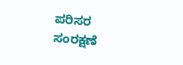ಪರಿಸರ ಸಂರಕ್ಷಣೆ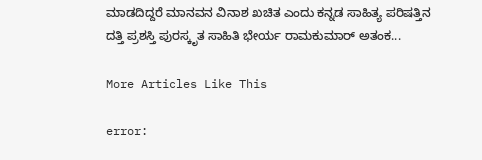ಮಾಡದಿದ್ದರೆ ಮಾನವನ ವಿನಾಶ ಖಚಿತ ಎಂದು ಕನ್ನಡ ಸಾಹಿತ್ಯ ಪರಿಷತ್ತಿನ ದತ್ತಿ ಪ್ರಶಸ್ತಿ ಪುರಸ್ಕೃತ ಸಾಹಿತಿ ಭೇರ್ಯ ರಾಮಕುಮಾರ್ ಅತಂಕ...

More Articles Like This

error: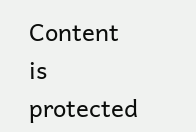Content is protected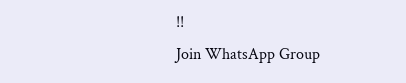!!
Join WhatsApp Group